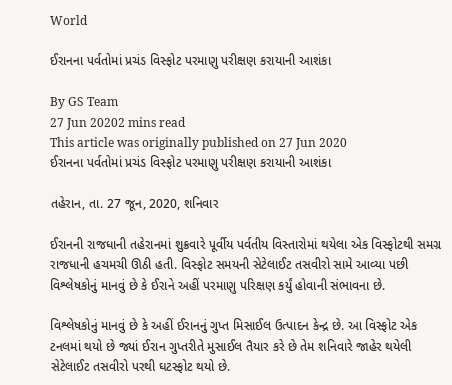World

ઈરાનના પર્વતોમાં પ્રચંડ વિસ્ફોટ પરમાણુ પરીક્ષણ કરાયાની આશંકા

By GS Team
27 Jun 20202 mins read
This article was originally published on 27 Jun 2020
ઈરાનના પર્વતોમાં પ્રચંડ વિસ્ફોટ પરમાણુ પરીક્ષણ કરાયાની આશંકા

તહેરાન, તા. 27 જૂન, 2020, શનિવાર

ઈરાનની રાજધાની તહેરાનમાં શુક્રવારે પૂર્વીય પર્વતીય વિસ્તારોમાં થયેલા એક વિસ્ફોટથી સમગ્ર રાજધાની હચમચી ઊઠી હતી. વિસ્ફોટ સમયની સેટેલાઈટ તસવીરો સામે આવ્યા પછી વિશ્લેષકોનું માનવું છે કે ઈરાને અહીં પરમાણુ પરિક્ષણ કર્યું હોવાની સંભાવના છે.

વિશ્લેષકોનું માનવું છે કે અહીં ઈરાનનું ગુપ્ત મિસાઈલ ઉત્પાદન કેન્દ્ર છે. આ વિસ્ફોટ એક ટનલમાં થયો છે જ્યાં ઈરાન ગુપ્તરીતે મુસાઈલ તૈયાર કરે છે તેમ શનિવારે જાહેર થયેલી સેટેલાઈટ તસવીરો પરથી ઘટસ્ફોટ થયો છે.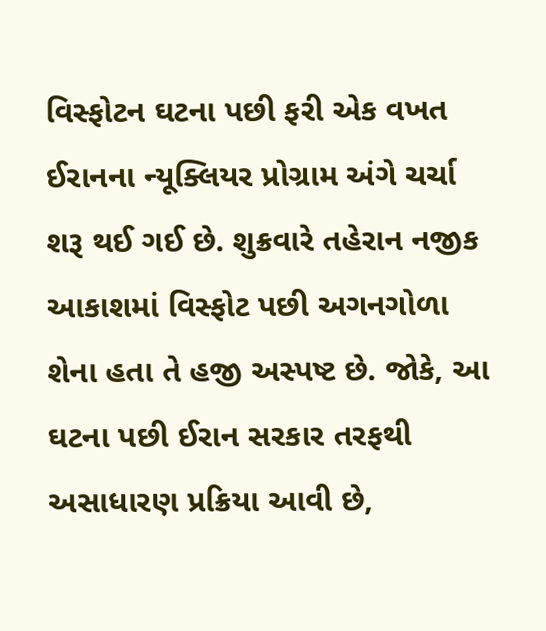વિસ્ફોટન ઘટના પછી ફરી એક વખત ઈરાનના ન્યૂક્લિયર પ્રોગ્રામ અંગે ચર્ચા શરૂ થઈ ગઈ છે. શુક્રવારે તહેરાન નજીક આકાશમાં વિસ્ફોટ પછી અગનગોળા શેના હતા તે હજી અસ્પષ્ટ છે. જોકે, આ ઘટના પછી ઈરાન સરકાર તરફથી અસાધારણ પ્રક્રિયા આવી છે,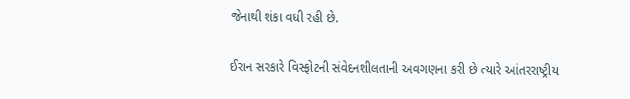જેનાથી શંકા વધી રહી છે.

ઈરાન સરકારે વિસ્ફોટની સંવેદનશીલતાની અવગણના કરી છે ત્યારે આંતરરાષ્ટ્રીય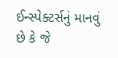ઈન્સ્પેક્ટર્સનું માનવું છે કે જે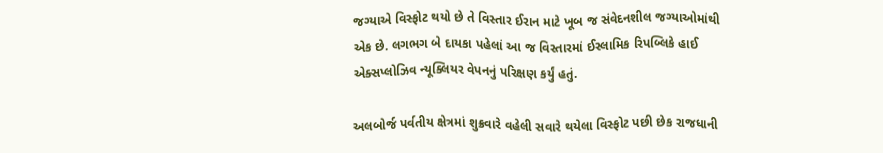જગ્યાએ વિસ્ફોટ થયો છે તે વિસ્તાર ઈરાન માટે ખૂબ જ સંવેદનશીલ જગ્યાઓમાંથી એક છે. લગભગ બે દાયકા પહેલાં આ જ વિસ્તારમાં ઈસ્લામિક રિપબ્લિકે હાઈ એક્સપ્લોઝિવ ન્યૂક્લિયર વેપનનું પરિક્ષણ કર્યું હતું.

અલબોર્જ પર્વતીય ક્ષેત્રમાં શુક્રવારે વહેલી સવારે થયેલા વિસ્ફોટ પછી છેક રાજધાની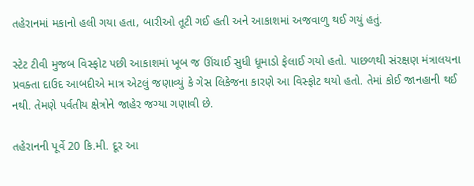તહેરાનમાં મકાનો હલી ગયા હતા, બારીઓ તૂટી ગઈ હતી અને આકાશમાં અજવાળુ થઈ ગયું હતું.

સ્ટેટ ટીવી મુજબ વિસ્ફોટ પછી આકાશમાં ખૂબ જ ઊંચાઈ સુધી ધૂમાડો ફેલાઈ ગયો હતો. પાછળથી સંરક્ષણ મંત્રાલયના પ્રવક્તા દાઉદ આબદીએ માત્ર એટલું જણાવ્યું કે ગેસ લિકેજના કારણે આ વિસ્ફોટ થયો હતો. તેમાં કોઈ જાનહાની થઈ નથી. તેમણે પર્વતીય ક્ષેત્રોને જાહેર જગ્યા ગણાવી છે.

તહેરાનની પૂર્વે 20 કિ.મી. દૂર આ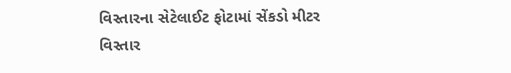વિસ્તારના સેટેલાઈટ ફોટામાં સેંકડો મીટર વિસ્તાર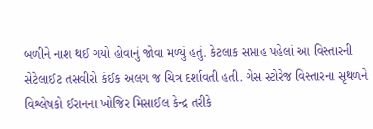બળીને નાશ થઈ ગયો હોવાનું જોવા મળ્યું હતું. કેટલાક સપ્તાહ પહેલાં આ વિસ્તારની સેટેલાઈટ તસવીરો કંઈક અલગ જ ચિત્ર દર્શાવતી હતી. ગેસ સ્ટોરેજ વિસ્તારના સૃથળને વિશ્લેષકો ઈરાનના ખોજિર મિસાઈલ કેન્દ્ર તરીકે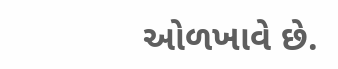ઓળખાવે છે.